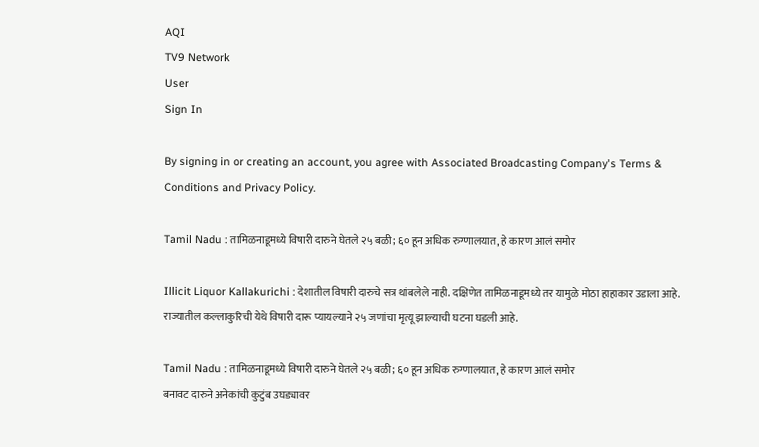AQI
TV9 Network
User
Sign In

By signing in or creating an account, you agree with Associated Broadcasting Company's Terms & Conditions and Privacy Policy.

Tamil Nadu : तामिळनाडूमध्ये विषारी दारुने घेतले २५ बळी; ६० हून अधिक रुग्णालयात, हे कारण आलं समोर

Illicit Liquor Kallakurichi : देशातील विषारी दारुचे सत्र थांबलेले नाही. दक्षिणेत तामिळनाडूमध्ये तर यामुळे मोठा हाहाकार उडाला आहे. राज्यातील कल्लाकुरिची येथे विषारी दारू प्यायल्याने २५ जणांचा मृत्यू झाल्याची घटना घडली आहे.

Tamil Nadu : तामिळनाडूमध्ये विषारी दारुने घेतले २५ बळी; ६० हून अधिक रुग्णालयात, हे कारण आलं समोर
बनावट दारुने अनेकांची कुटुंब उघड्यावर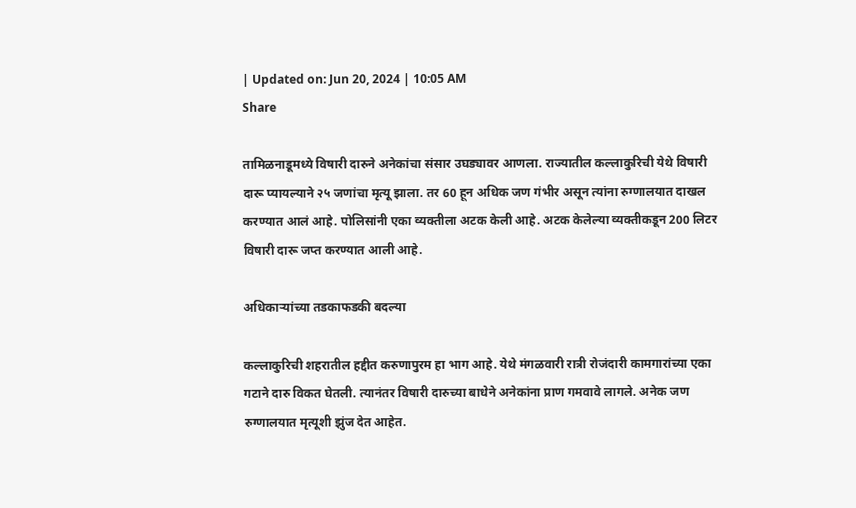| Updated on: Jun 20, 2024 | 10:05 AM
Share

तामिळनाडूमध्ये विषारी दारुने अनेकांचा संसार उघड्यावर आणला. राज्यातील कल्लाकुरिची येथे विषारी दारू प्यायल्याने २५ जणांचा मृत्यू झाला. तर 60 हून अधिक जण गंभीर असून त्यांना रुग्णालयात दाखल करण्यात आलं आहे. पोलिसांनी एका व्यक्तीला अटक केली आहे. अटक केलेल्या व्यक्तीकडून 200 लिटर विषारी दारू जप्त करण्यात आली आहे.

अधिकाऱ्यांच्या तडकाफडकी बदल्या

कल्लाकुरिची शहरातील हद्दीत करुणापुरम हा भाग आहे. येथे मंगळवारी रात्री रोजंदारी कामगारांच्या एका गटाने दारु विकत घेतली. त्यानंतर विषारी दारुच्या बाधेने अनेकांना प्राण गमवावे लागले. अनेक जण रुग्णालयात मृत्यूशी झुंज देत आहेत.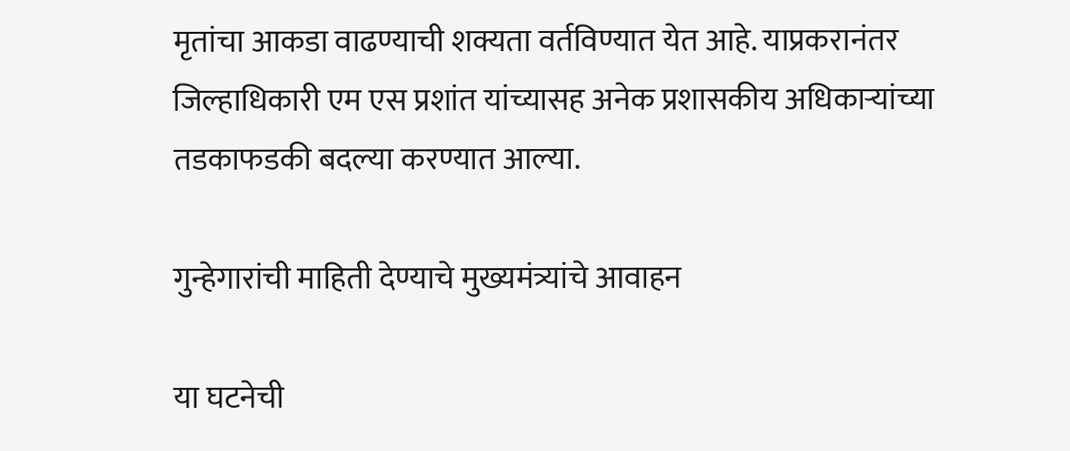मृतांचा आकडा वाढण्याची शक्यता वर्तविण्यात येत आहे. याप्रकरानंतर जिल्हाधिकारी एम एस प्रशांत यांच्यासह अनेक प्रशासकीय अधिकाऱ्यांच्या तडकाफडकी बदल्या करण्यात आल्या.

गुन्हेगारांची माहिती देण्याचे मुख्यमंत्र्यांचे आवाहन

या घटनेची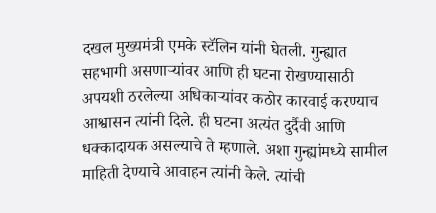दखल मुख्यमंत्री एमके स्टॅलिन यांनी घेतली. गुन्ह्यात सहभागी असणाऱ्यांवर आणि ही घटना रोखण्यासाठी अपयशी ठरलेल्या अधिकाऱ्यांवर कठोर कारवाई करण्याच आश्वासन त्यांनी दिले. ही घटना अत्यंत दुर्दैवी आणि धक्कादायक असल्याचे ते म्हणाले. अशा गुन्ह्यांमध्ये सामील माहिती देण्याचे आवाहन त्यांनी केले. त्यांची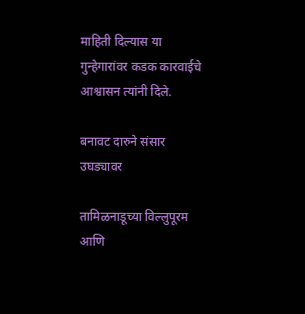माहिती दिल्यास या गुन्हेगारांवर कडक कारवाईचे आश्वासन त्यांनी दिले.

बनावट दारुने संसार उघड्यावर

तामिळनाडूच्या विल्लुपूरम आणि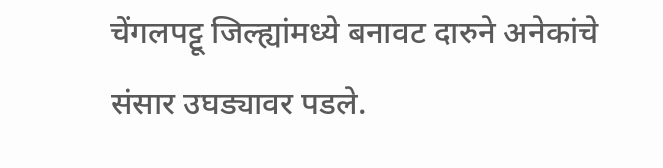चेंगलपट्टू जिल्ह्यांमध्ये बनावट दारुने अनेकांचे संसार उघड्यावर पडले.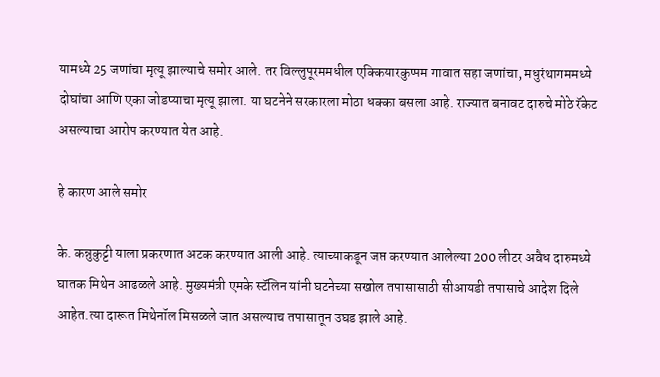यामध्ये 25 जणांचा मृत्यू झाल्याचे समोर आले. तर विल्लुपूरममधील एक्कियारकुप्पम गावात सहा जणांचा, मधुरंथागममध्ये दोघांचा आणि एका जोडप्याचा मृत्यू झाला. या घटनेने सरकारला मोठा धक्का बसला आहे. राज्यात बनावट दारुचे मोठे रॅकेट असल्याचा आरोप करण्यात येत आहे.

हे कारण आले समोर

के. कन्नुकुट्टी याला प्रकरणात अटक करण्यात आली आहे. त्याच्याकडून जप्त करण्यात आलेल्या 200 लीटर अवैध दारुमध्ये घातक मिथेन आढळले आहे. मुख्यमंत्री एमके स्टॅलिन यांनी घटनेच्या सखोल तपासासाठी सीआयडी तपासाचे आदेश दिले आहेत.त्या दारूत मिथेनॉल मिसळले जात असल्याच तपासातून उघड झाले आहे.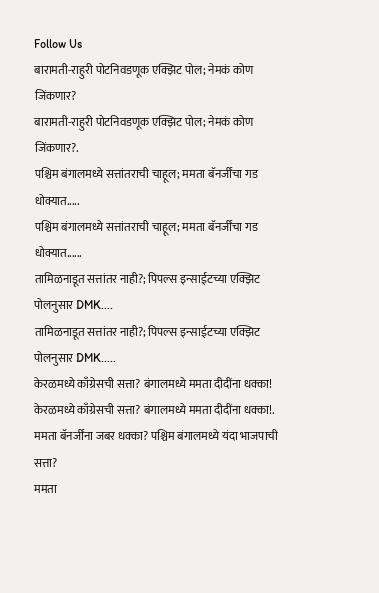Follow Us
बारामती-राहुरी पोटनिवडणूक एक्झिट पोल; नेमकं कोण जिंकणार?
बारामती-राहुरी पोटनिवडणूक एक्झिट पोल; नेमकं कोण जिंकणार?.
पश्चिम बंगालमध्ये सत्तांतराची चाहूल; ममता बॅनर्जींचा गड धोक्यात.....
पश्चिम बंगालमध्ये सत्तांतराची चाहूल; ममता बॅनर्जींचा गड धोक्यात......
तामिळनाडूत सत्तांतर नाही?; पिपल्स इन्साईटच्या एक्झिट पोलनुसार DMK....
तामिळनाडूत सत्तांतर नाही?; पिपल्स इन्साईटच्या एक्झिट पोलनुसार DMK.....
केरळमध्ये काँग्रेसची सत्ता? बंगालमध्ये ममता दीदींना धक्का!
केरळमध्ये काँग्रेसची सत्ता? बंगालमध्ये ममता दीदींना धक्का!.
ममता बॅनर्जींना जबर धक्का? पश्चिम बंगालमध्ये यंदा भाजपाची सत्ता?
ममता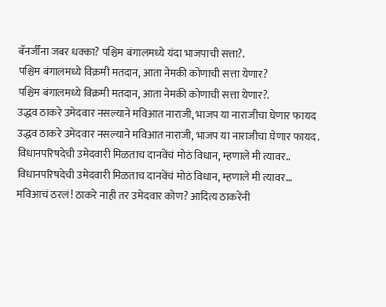बॅनर्जींना जबर धक्का? पश्चिम बंगालमध्ये यंदा भाजपाची सत्ता?.
पश्चिम बंगालमध्ये विक्रमी मतदान, आता नेमकी कोणाची सत्ता येणार?
पश्चिम बंगालमध्ये विक्रमी मतदान, आता नेमकी कोणाची सत्ता येणार?.
उद्धव ठाकरे उमेदवार नसल्याने मविआत नाराजी, भाजप या नाराजीचा घेणार फायद
उद्धव ठाकरे उमेदवार नसल्याने मविआत नाराजी, भाजप या नाराजीचा घेणार फायद.
विधानपरिषदेची उमेदवारी मिळताच दानवेंचं मोठं विधान, म्हणाले मी त्यावर..
विधानपरिषदेची उमेदवारी मिळताच दानवेंचं मोठं विधान, म्हणाले मी त्यावर...
मविआचं ठरलं! ठाकरे नाही तर उमेदवार कोण? आदित्य ठाकरेंनी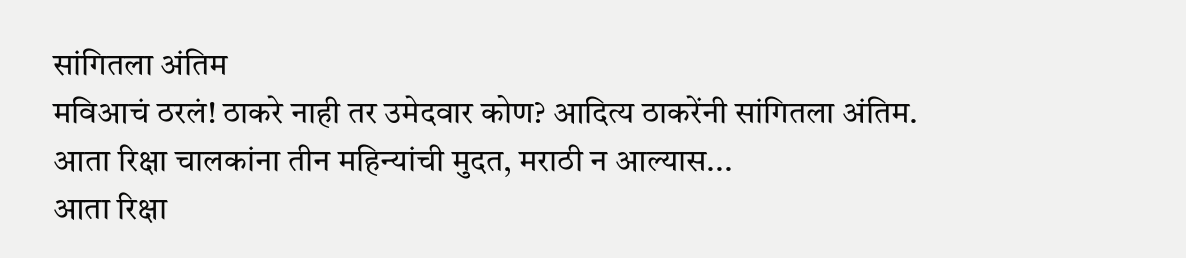सांगितला अंतिम
मविआचं ठरलं! ठाकरे नाही तर उमेदवार कोण? आदित्य ठाकरेंनी सांगितला अंतिम.
आता रिक्षा चालकांना तीन महिन्यांची मुदत, मराठी न आल्यास...
आता रिक्षा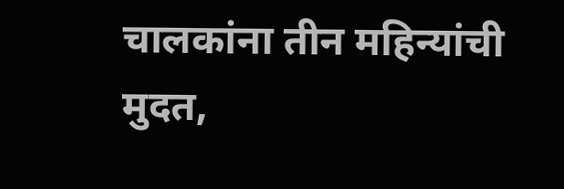चालकांना तीन महिन्यांची मुदत,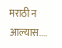मराठी न आल्यास....